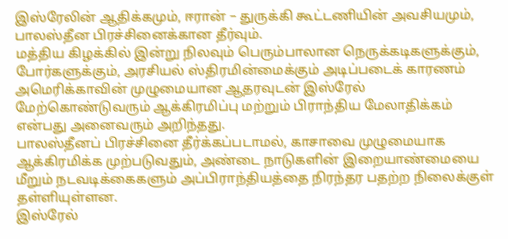இஸ்ரேலின் ஆதிக்கமும், ஈரான் – துருக்கி கூட்டணியின் அவசியமும், பாலஸ்தீன பிரச்சினைக்கான தீர்வும்.
மத்திய கிழக்கில் இன்று நிலவும் பெரும்பாலான நெருக்கடிகளுக்கும், போர்களுக்கும், அரசியல் ஸ்திரமின்மைக்கும் அடிப்படைக் காரணம் அமெரிக்காவின் முழுமையான ஆதரவுடன் இஸ்ரேல் மேற்கொண்டுவரும் ஆக்கிரமிப்பு மற்றும் பிராந்திய மேலாதிக்கம் என்பது அனைவரும் அறிந்தது.
பாலஸ்தீனப் பிரச்சினை தீர்க்கப்படாமல், காசாவை முழுமையாக ஆக்கிரமிக்க முற்படுவதும், அண்டை நாடுகளின் இறையாண்மையை மீறும் நடவடிக்கைகளும் அப்பிராந்தியத்தை நிரந்தர பதற்ற நிலைக்குள் தள்ளியுள்ளன.
இஸ்ரேல்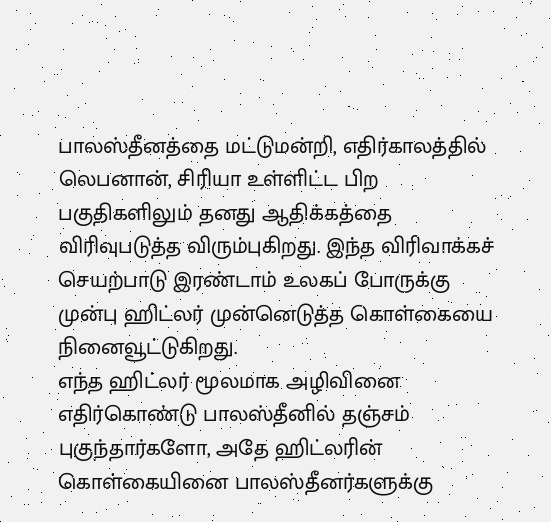பாலஸ்தீனத்தை மட்டுமன்றி, எதிர்காலத்தில் லெபனான், சிரியா உள்ளிட்ட பிற பகுதிகளிலும் தனது ஆதிக்கத்தை விரிவுபடுத்த விரும்புகிறது. இந்த விரிவாக்கச் செயற்பாடு இரண்டாம் உலகப் போருக்கு முன்பு ஹிட்லர் முன்னெடுத்த கொள்கையை நினைவூட்டுகிறது.
எந்த ஹிட்லர் மூலமாக அழிவினை எதிர்கொண்டு பாலஸ்தீனில் தஞ்சம் புகுந்தார்களோ, அதே ஹிட்லரின் கொள்கையினை பாலஸ்தீனர்களுக்கு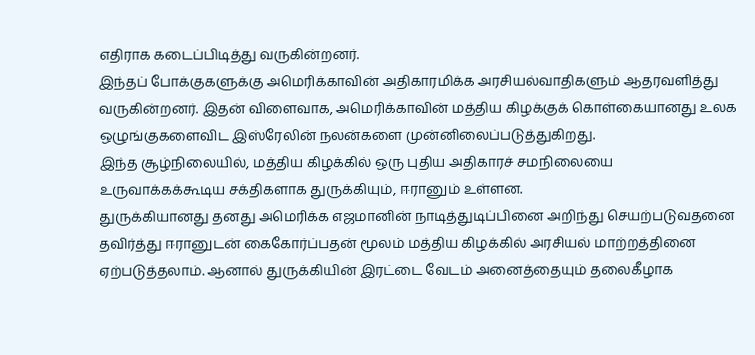எதிராக கடைப்பிடித்து வருகின்றனர்.
இந்தப் போக்குகளுக்கு அமெரிக்காவின் அதிகாரமிக்க அரசியல்வாதிகளும் ஆதரவளித்து வருகின்றனர். இதன் விளைவாக, அமெரிக்காவின் மத்திய கிழக்குக் கொள்கையானது உலக ஒழுங்குகளைவிட இஸ்ரேலின் நலன்களை முன்னிலைப்படுத்துகிறது.
இந்த சூழ்நிலையில், மத்திய கிழக்கில் ஒரு புதிய அதிகாரச் சமநிலையை உருவாக்கக்கூடிய சக்திகளாக துருக்கியும், ஈரானும் உள்ளன.
துருக்கியானது தனது அமெரிக்க எஜமானின் நாடித்துடிப்பினை அறிந்து செயற்படுவதனை தவிர்த்து ஈரானுடன் கைகோர்ப்பதன் மூலம் மத்திய கிழக்கில் அரசியல் மாற்றத்தினை ஏற்படுத்தலாம். ஆனால் துருக்கியின் இரட்டை வேடம் அனைத்தையும் தலைகீழாக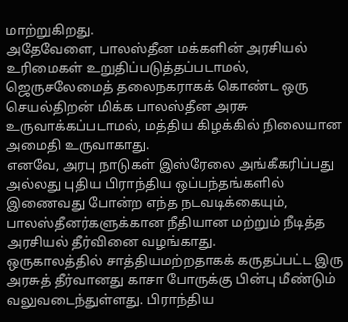மாற்றுகிறது.
அதேவேளை, பாலஸ்தீன மக்களின் அரசியல் உரிமைகள் உறுதிப்படுத்தப்படாமல், ஜெருசலேமைத் தலைநகராகக் கொண்ட ஒரு செயல்திறன் மிக்க பாலஸ்தீன அரசு உருவாக்கப்படாமல், மத்திய கிழக்கில் நிலையான அமைதி உருவாகாது.
எனவே, அரபு நாடுகள் இஸ்ரேலை அங்கீகரிப்பது அல்லது புதிய பிராந்திய ஒப்பந்தங்களில் இணைவது போன்ற எந்த நடவடிக்கையும், பாலஸ்தீனர்களுக்கான நீதியான மற்றும் நீடித்த அரசியல் தீர்வினை வழங்காது.
ஒருகாலத்தில் சாத்தியமற்றதாகக் கருதப்பட்ட இரு அரசுத் தீர்வானது காசா போருக்கு பின்பு மீண்டும் வலுவடைந்துள்ளது. பிராந்திய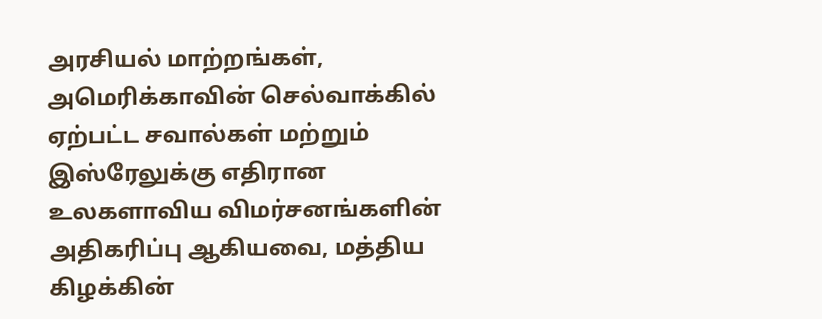அரசியல் மாற்றங்கள், அமெரிக்காவின் செல்வாக்கில் ஏற்பட்ட சவால்கள் மற்றும் இஸ்ரேலுக்கு எதிரான உலகளாவிய விமர்சனங்களின் அதிகரிப்பு ஆகியவை, மத்திய கிழக்கின்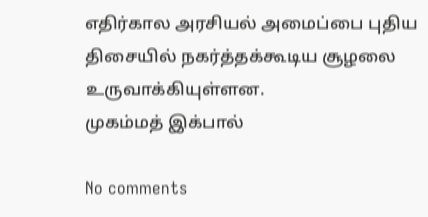எதிர்கால அரசியல் அமைப்பை புதிய திசையில் நகர்த்தக்கூடிய சூழலை உருவாக்கியுள்ளன.
முகம்மத் இக்பால்

No comments